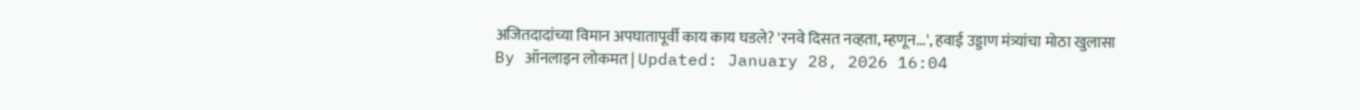अजितदादांच्या विमान अपघातापूर्वी काय काय घडले? 'रनवे दिसत नव्हता, म्हणून...', हवाई उड्डाण मंत्र्यांचा मोठा खुलासा
By ऑनलाइन लोकमत | Updated: January 28, 2026 16:04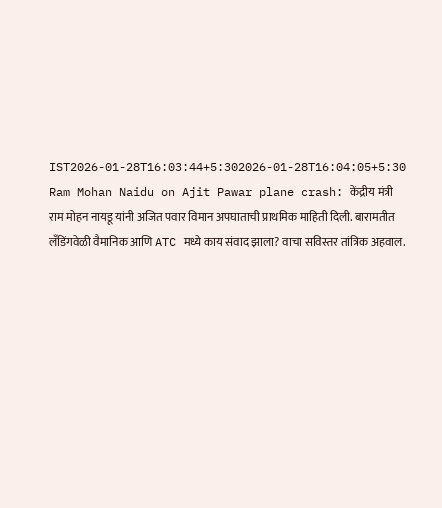IST2026-01-28T16:03:44+5:302026-01-28T16:04:05+5:30
Ram Mohan Naidu on Ajit Pawar plane crash: केंद्रीय मंत्री राम मोहन नायडू यांनी अजित पवार विमान अपघाताची प्राथमिक माहिती दिली. बारामतीत लँडिंगवेळी वैमानिक आणि ATC मध्ये काय संवाद झाला? वाचा सविस्तर तांत्रिक अहवाल.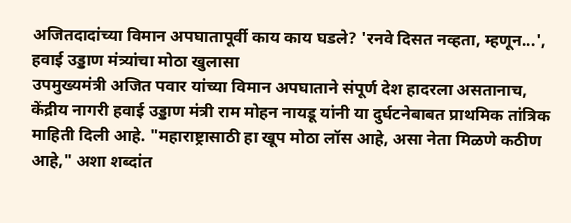अजितदादांच्या विमान अपघातापूर्वी काय काय घडले? 'रनवे दिसत नव्हता, म्हणून...', हवाई उड्डाण मंत्र्यांचा मोठा खुलासा
उपमुख्यमंत्री अजित पवार यांच्या विमान अपघाताने संपूर्ण देश हादरला असतानाच, केंद्रीय नागरी हवाई उड्डाण मंत्री राम मोहन नायडू यांनी या दुर्घटनेबाबत प्राथमिक तांत्रिक माहिती दिली आहे. "महाराष्ट्रासाठी हा खूप मोठा लॉस आहे, असा नेता मिळणे कठीण आहे," अशा शब्दांत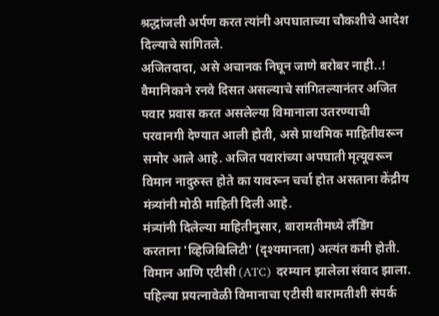श्रद्धांजली अर्पण करत त्यांनी अपघाताच्या चौकशीचे आदेश दिल्याचे सांगितले.
अजितदादा, असे अचानक निघून जाणे बरोबर नाही..!
वैमानिकाने रनवे दिसत असल्याचे सांगितल्यानंतर अजित पवार प्रवास करत असलेल्या विमानाला उतरण्याची परवानगी देण्यात आली होती, असे प्राथमिक माहितीवरून समोर आले आहे. अजित पवारांच्या अपघाती मृत्यूवरून विमान नादुरुस्त होते का यावरून चर्चा होत असताना केंद्रीय मंत्र्यांनी मोठी माहिती दिली आहे.
मंत्र्यांनी दिलेल्या माहितीनुसार, बारामतीमध्ये लँडिंग करताना 'व्हिजिबिलिटी' (दृश्यमानता) अत्यंत कमी होती. विमान आणि एटीसी (ATC) दरम्यान झालेला संवाद झाला. पहिल्या प्रयत्नावेळी विमानाचा एटीसी बारामतीशी संपर्क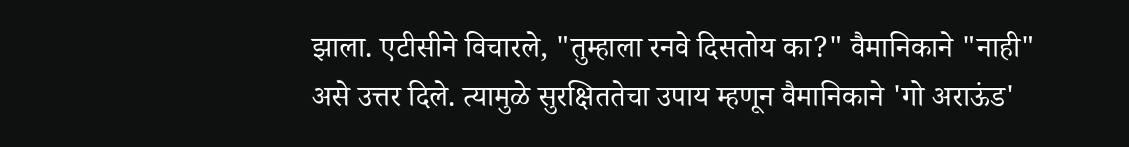झाला. एटीसीने विचारले, "तुम्हाला रनवे दिसतोय का?" वैमानिकाने "नाही" असे उत्तर दिले. त्यामुळे सुरक्षिततेचा उपाय म्हणून वैमानिकाने 'गो अराऊंड'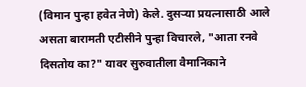(विमान पुन्हा हवेत नेणे) केले. दुसऱ्या प्रयत्नासाठी आले असता बारामती एटीसीने पुन्हा विचारले, "आता रनवे दिसतोय का?" यावर सुरुवातीला वैमानिकाने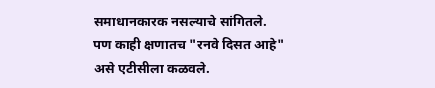समाधानकारक नसल्याचे सांगितले. पण काही क्षणातच "रनवे दिसत आहे" असे एटीसीला कळवले.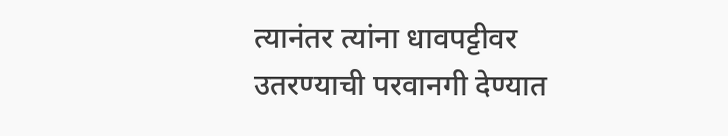त्यानंतर त्यांना धावपट्टीवर उतरण्याची परवानगी देण्यात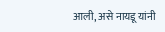आली, असे नायडू यांनी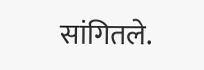सांगितले.